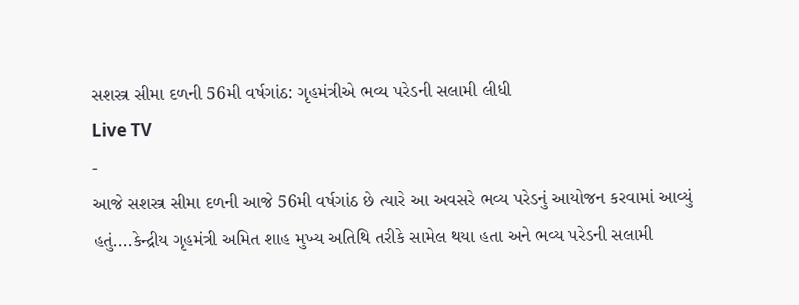સશસ્ત્ર સીમા દળની 56મી વર્ષગાંઠ: ગૃહમંત્રીએ ભવ્ય પરેડની સલામી લીધી
Live TV
-
આજે સશસ્ત્ર સીમા દળની આજે 56મી વર્ષગાંઠ છે ત્યારે આ અવસરે ભવ્ય પરેડનું આયોજન કરવામાં આવ્યું હતું....કેન્દ્રીય ગૃહમંત્રી અમિત શાહ મુખ્ય અતિથિ તરીકે સામેલ થયા હતા અને ભવ્ય પરેડની સલામી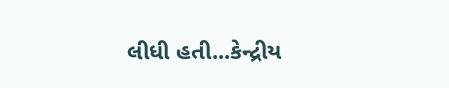લીધી હતી...કેન્દ્રીય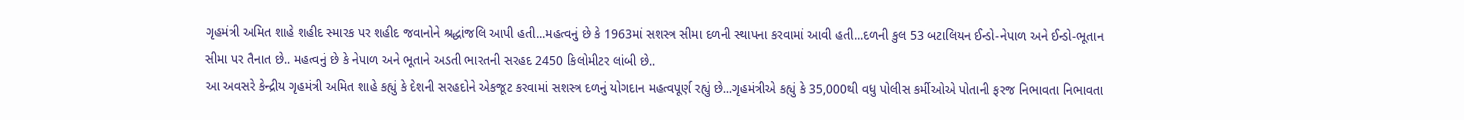ગૃહમંત્રી અમિત શાહે શહીદ સ્મારક પર શહીદ જવાનોને શ્રદ્ધાંજલિ આપી હતી...મહત્વનું છે કે 1963માં સશસ્ત્ર સીમા દળની સ્થાપના કરવામાં આવી હતી...દળની કુલ 53 બટાલિયન ઈન્ડો-નેપાળ અને ઈન્ડો-ભૂતાન સીમા પર તૈનાત છે.. મહત્વનું છે કે નેપાળ અને ભૂતાને અડતી ભારતની સરહદ 2450 કિલોમીટર લાંબી છે..
આ અવસરે કેન્દ્રીય ગૃહમંત્રી અમિત શાહે કહ્યું કે દેશની સરહદોને એકજૂટ કરવામાં સશસ્ત્ર દળનું યોગદાન મહત્વપૂર્ણ રહ્યું છે...ગૃહમંત્રીએ કહ્યું કે 35,000થી વધુ પોલીસ કર્મીઓએ પોતાની ફરજ નિભાવતા નિભાવતા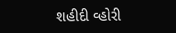શહીદી વ્હોરી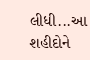લીધી...આ શહીદોને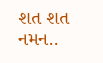શત શત નમન..